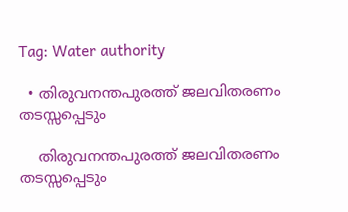Tag: Water authority

  • തിരുവനന്തപുരത്ത് ജലവിതരണം തടസ്സപ്പെടും

    തിരുവനന്തപുരത്ത് ജലവിതരണം തടസ്സപ്പെടും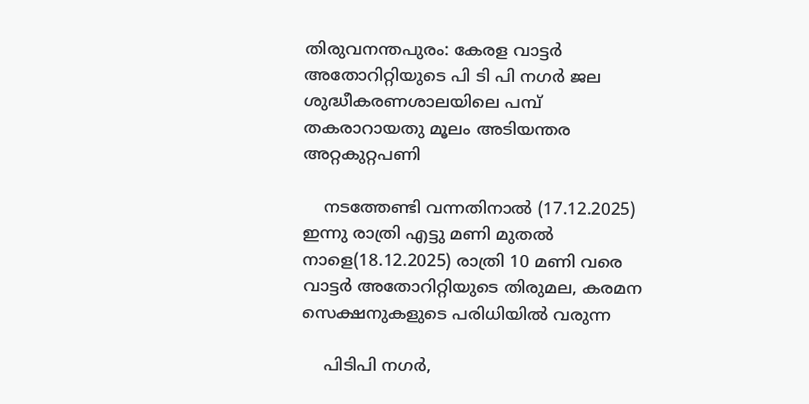തിരുവനന്തപുരം: കേരള വാട്ടർ അതോറിറ്റിയുടെ പി ടി പി നഗർ ജല ശുദ്ധീകരണശാലയിലെ പമ്പ് തകരാറായതു മൂലം അടിയന്തര അറ്റകുറ്റപണി

    നടത്തേണ്ടി വന്നതിനാൽ (17.12.2025) ഇന്നു രാത്രി എട്ടു മണി മുതൽ നാളെ(18.12.2025) രാത്രി 10 മണി വരെ വാട്ടർ അതോറിറ്റിയുടെ തിരുമല, കരമന സെക്ഷനുകളുടെ പരിധിയിൽ വരുന്ന

    പിടിപി നഗർ,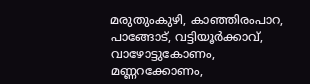മരുതുംകുഴി, കാഞ്ഞിരംപാറ, പാങ്ങോട്, വട്ടിയൂർക്കാവ്, വാഴോട്ടുകോണം, മണ്ണറക്കോണം,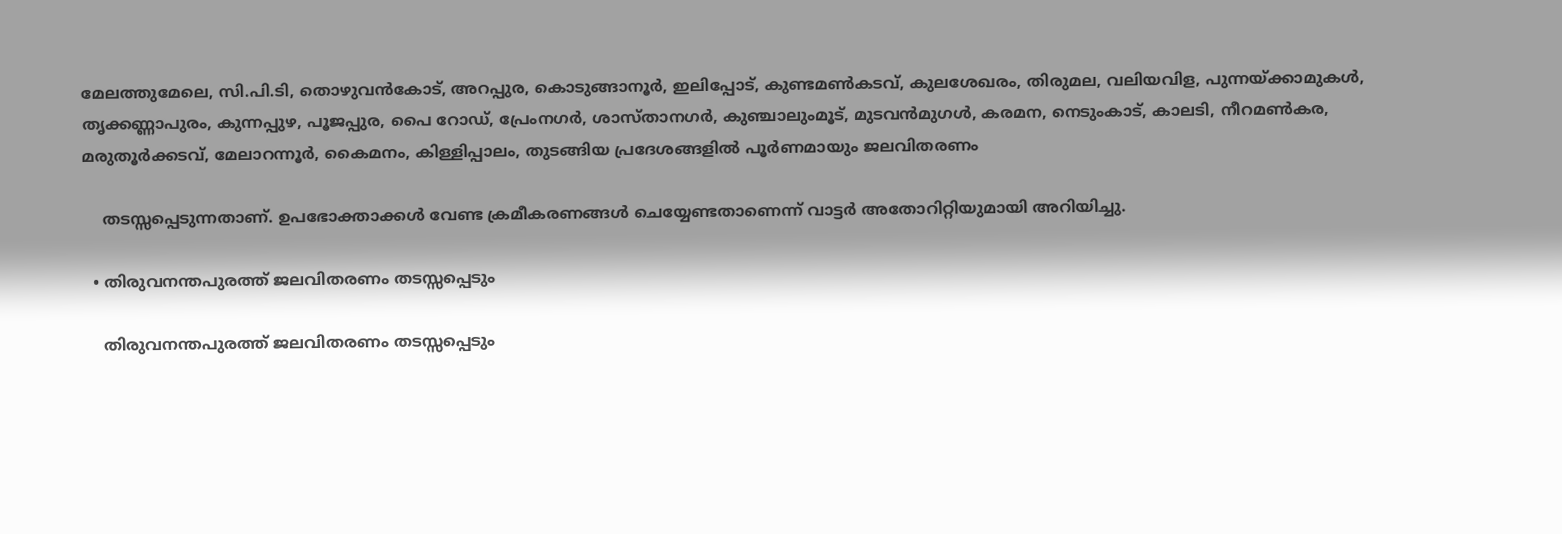മേലത്തുമേലെ, സി.പി.ടി, തൊഴുവൻകോട്, അറപ്പുര, കൊടുങ്ങാനൂർ, ഇലിപ്പോട്, കുണ്ടമൺകടവ്, കുലശേഖരം, തിരുമല, വലിയവിള, പുന്നയ്ക്കാമുകൾ, തൃക്കണ്ണാപുരം, കുന്നപ്പുഴ, പൂജപ്പുര, പൈ റോഡ്, പ്രേംനഗർ, ശാസ്താനഗർ, കുഞ്ചാലുംമൂട്, മുടവൻമുഗൾ, കരമന, നെടുംകാട്, കാലടി, നീറമൺകര, മരുതൂർക്കടവ്, മേലാറന്നൂർ, കൈമനം, കിള്ളിപ്പാലം, തുടങ്ങിയ പ്രദേശങ്ങളിൽ പൂർണമായും ജലവിതരണം

    തടസ്സപ്പെടുന്നതാണ്. ഉപഭോക്താക്കൾ വേണ്ട ക്രമീകരണങ്ങൾ ചെയ്യേണ്ടതാണെന്ന് വാട്ടർ അതോറിറ്റിയുമായി അറിയിച്ചു.

  • തിരുവനന്തപുരത്ത് ജലവിതരണം തടസ്സപ്പെടും

    തിരുവനന്തപുരത്ത് ജലവിതരണം തടസ്സപ്പെടും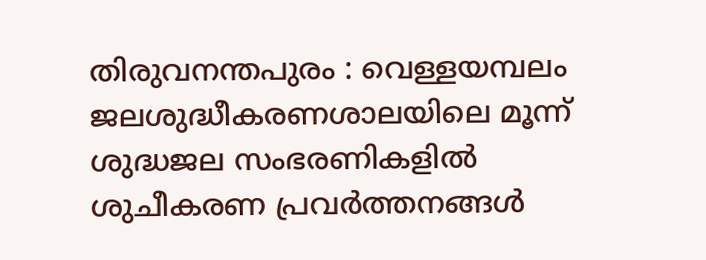തിരുവനന്തപുരം : വെള്ളയമ്പലം ജലശുദ്ധീകരണശാലയിലെ മൂന്ന്‌ ശുദ്ധജല സംഭരണികളിൽ ശുചീകരണ പ്രവർത്തനങ്ങൾ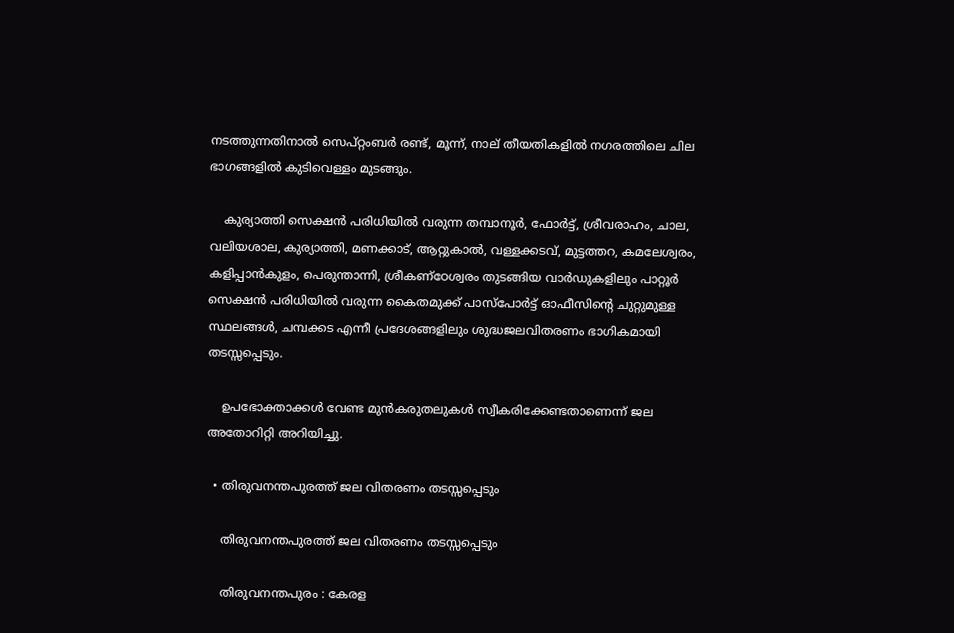നടത്തുന്നതിനാൽ സെപ്റ്റംബർ രണ്ട്, മൂന്ന്, നാല് തീയതികളിൽ നഗരത്തിലെ ചില ഭാഗങ്ങളിൽ കുടിവെള്ളം മുടങ്ങും.

    കുര്യാത്തി സെക്ഷൻ പരിധിയിൽ വരുന്ന തമ്പാനൂർ, ഫോർട്ട്, ശ്രീവരാഹം, ചാല, വലിയശാല, കുര്യാത്തി, മണക്കാട്, ആറ്റുകാൽ, വള്ളക്കടവ്, മുട്ടത്തറ, കമലേശ്വരം, കളിപ്പാൻകുളം, പെരുന്താന്നി, ശ്രീകണ്‌ഠേശ്വരം തുടങ്ങിയ വാർഡുകളിലും പാറ്റൂർ സെക്ഷൻ പരിധിയിൽ വരുന്ന കൈതമുക്ക് പാസ്പോർട്ട് ഓഫീസിന്റെ ചുറ്റുമുള്ള സ്ഥലങ്ങൾ, ചമ്പക്കട എന്നീ പ്രദേശങ്ങളിലും ശുദ്ധജലവിതരണം ഭാഗികമായി തടസ്സപ്പെടും.

    ഉപഭോക്താക്കൾ വേണ്ട മുൻകരുതലുകൾ സ്വീകരിക്കേണ്ടതാണെന്ന് ജല അതോറിറ്റി അറിയിച്ചു.

  • തിരുവനന്തപുരത്ത് ജല വിതരണം തടസ്സപ്പെടും

    തിരുവനന്തപുരത്ത് ജല വിതരണം തടസ്സപ്പെടും

    തിരുവനന്തപുരം : കേരള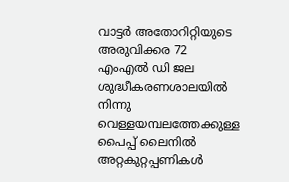വാട്ടർ അതോറിറ്റിയുടെ അരുവിക്കര 72 എംഎൽ ഡി ജല ശുദ്ധീകരണശാലയില്‍ നിന്നു വെള്ളയമ്പലത്തേക്കുള്ള പൈപ്പ് ലൈനിൽ അറ്റകുറ്റപ്പണികള്‍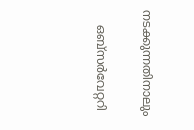നടക്കുന്നതിനാലും

    ഒബ്സർവേറ്ററി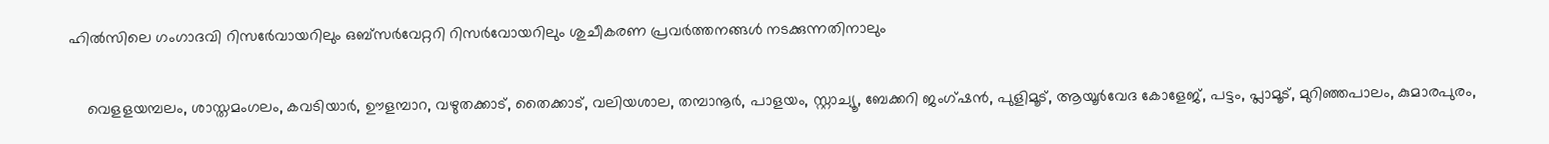ഹിൽസിലെ ഗംഗാദവി റിസർേവായറിലും ഒബ്സർവേറ്ററി റിസർവോയറിലും ശുചീകരണ പ്രവർത്തനങ്ങൾ നടക്കുന്നതിനാലും

    വെളളയമ്പലം, ശാസ്തമംഗലം, കവടിയാര്‍, ഊളമ്പാറ, വഴുതക്കാട്, തൈക്കാട്, വലിയശാല, തമ്പാനൂര്‍, പാളയം, സ്റ്റാച്യൂ, ബേക്കറി ജംഗ്ഷന്‍, പുളിമൂട്, ആയൂര്‍വേദ കോളേജ്, പട്ടം, പ്ലാമൂട്, മുറിഞ്ഞപാലം, കുമാരപുരം,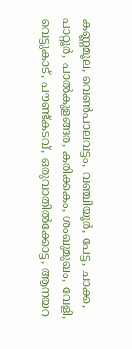കണ്ണമൂല, വെൺപാലവട്ടം, വഞ്ചിയൂര്‍, പേട്ട, ചാക്ക, പാറ്റൂര്‍, പാൽകുളങ്ങര, കരിക്കകം, ശംഖുമുഖം, വേളി, വെട്ടുകാട്, പൗണ്ട്കടവ്, ഒരുവാതില്‍ക്കോട്ട, ആനയറ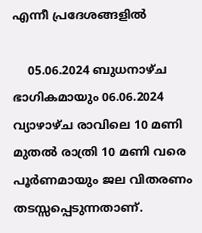എന്നീ പ്രദേശങ്ങളിൽ

    05.06.2024 ബുധനാഴ്ച ഭാഗികമായും 06.06.2024 വ്യാഴാഴ്ച രാവിലെ 10 മണി മുതല്‍ രാത്രി 10 മണി വരെ പൂർണമായും ജല വിതരണം തടസ്സപ്പെടുന്നതാണ്.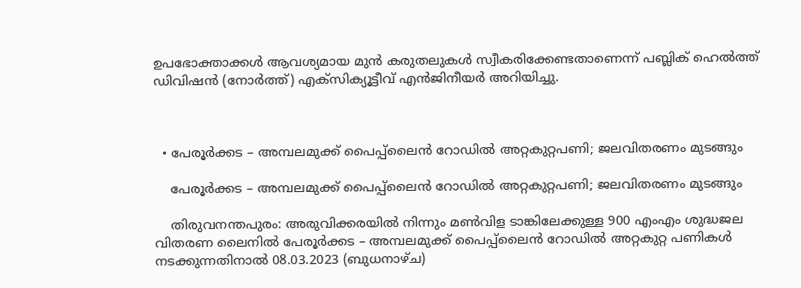ഉപഭോക്താക്കൾ ആവശ്യമായ മുന്‍ കരുതലുകള്‍ സ്വീകരിക്കേണ്ടതാണെന്ന് പബ്ലിക് ഹെല്‍ത്ത് ഡിവിഷന്‍ (നോര്‍ത്ത്) എക്സിക്യൂട്ടീവ് എന്‍ജിനീയര്‍ അറിയിച്ചു.



  • പേരൂർക്കട – അമ്പലമുക്ക് പൈപ്പ്‌ലൈൻ റോഡിൽ അറ്റകുറ്റപണി; ജലവിതരണം മുടങ്ങും

    പേരൂർക്കട – അമ്പലമുക്ക് പൈപ്പ്‌ലൈൻ റോഡിൽ അറ്റകുറ്റപണി; ജലവിതരണം മുടങ്ങും

    തിരുവനന്തപുരം: അരുവിക്കരയിൽ നിന്നും മൺവിള ടാങ്കിലേക്കുള്ള 900 എംഎം ശുദ്ധജല വിതരണ ലൈനിൽ പേരൂർക്കട – അമ്പലമുക്ക് പൈപ്പ്‌ലൈൻ റോഡിൽ അറ്റകുറ്റ പണികൾ നടക്കുന്നതിനാൽ 08.03.2023 (ബുധനാഴ്‌ച)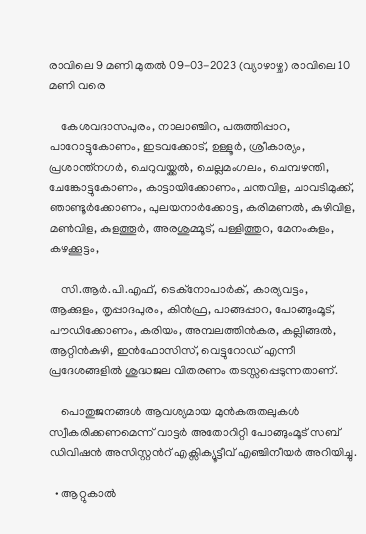രാവിലെ 9 മണി മുതൽ 09-03-2023 (വ്യാഴാഴ്ച) രാവിലെ 10 മണി വരെ

    കേശവദാസപുരം, നാലാഞ്ചിറ, പരുത്തിപ്പാറ, പാറോട്ടുകോണം, ഇടവക്കോട്‌, ഉള്ളൂർ, ശ്രീകാര്യം, പ്രശാന്ത്നഗർ, ചെറുവയ്ക്കൽ, ചെല്ലമംഗലം, ചെമ്പഴന്തി, ചേങ്കോട്ടുകോണം, കാട്ടായിക്കോണം, ചന്തവിള, ചാവടിമുക്ക്, ഞാണ്ടൂർക്കോണം, പുലയനാർക്കോട്ട, കരിമണൽ, കുഴിവിള, മൺവിള, കുളത്തൂർ, അരശുമ്മൂട്‌, പള്ളിത്തുറ, മേനംകുളം, കഴക്കൂട്ടം,

    സി.ആർ.പി.എഫ്, ടെക്നോപാർക്, കാര്യവട്ടം, ആക്കുളം, തൃപ്പാദപുരം, കിൻഫ്ര, പാങ്ങപ്പാറ, പോങ്ങുംമൂട്, പൗഡിക്കോണം, കരിയം, അമ്പലത്തിൻകര, കല്ലിങ്ങൽ, ആറ്റിൻകുഴി, ഇൻഫോസിസ്, വെട്ടുറോഡ് എന്നീ പ്രദേശങ്ങളിൽ ശുദ്ധജല വിതരണം തടസ്സപ്പെടുന്നതാണ്.

    പൊതുജനങ്ങൾ ആവശ്യമായ മുൻകരുതലുകൾ സ്വീകരിക്കണമെന്ന് വാട്ടർ അതോറിറ്റി പോങ്ങുംമൂട് സബ് ഡിവിഷൻ അസിസ്റ്റൻറ് എക്സിക്യൂട്ടീവ് എഞ്ചിനീയർ അറിയിച്ചു.

  • ആറ്റുകാൽ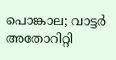പൊങ്കാല; വാട്ടർ അതോറിറ്റി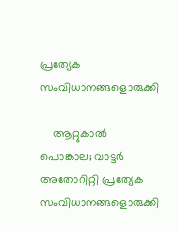പ്രത്യേക സംവിധാനങ്ങളൊരുക്കി

    ആറ്റുകാൽ പൊങ്കാല; വാട്ടർ അതോറിറ്റി പ്രത്യേക സംവിധാനങ്ങളൊരുക്കി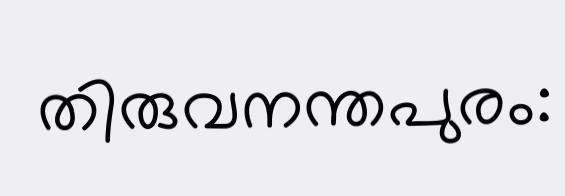തിരുവനന്തപുരം: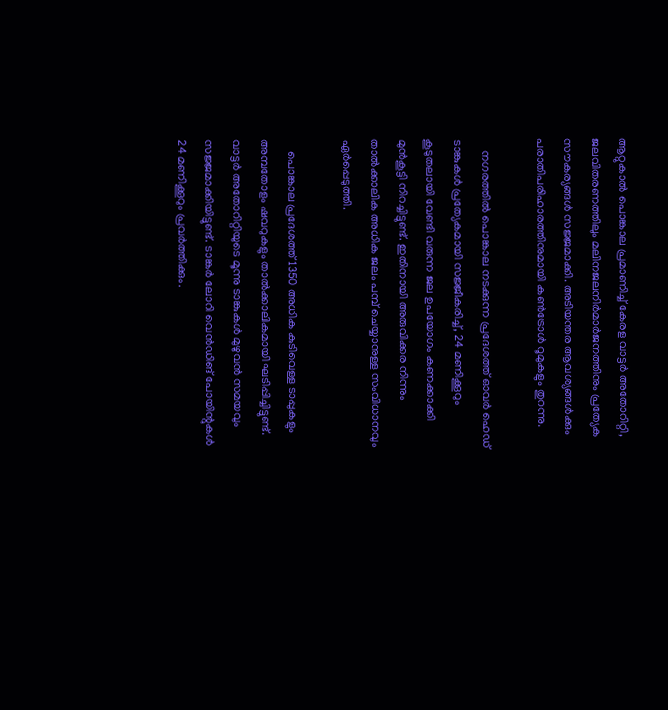ആറ്റുകാൽ പൊങ്കാല പ്രമാണിച്ച് കേരള വാട്ടർ അതോറിറ്റി, ജലവിതരണത്തിലും മലിനജലനിർമാർജനത്തിനും പ്രത്യേക സൗകര്യങ്ങൾ സജ്ജമാക്കി. അടിയന്തര ആവശ്യങ്ങൾക്കും പരാതിപരിഹാരത്തിനുമായി കൺട്രോൾ റൂമുകളും തുറന്നു.

    നഗരത്തിൽ പൊങ്കാല നടക്കുന്ന പ്രദേശത്ത് ഓവർ ഹെഡ് ടാങ്കുകൾ പ്രത്യേകമായി സജ്ജീകരിച്ച്, 24 മണിക്കൂറും കൂടുതലായി വേണ്ടി വരുന്ന ജല ഉപയോഗം കണക്കാക്കി മുൻകൂട്ടി നിറച്ചിട്ടുണ്ട്. ഇതിനായി അരുവിക്കര നിന്നും താൽക്കാലിക അധിക ജലം പമ്പ് ചെയ്യാനുള്ള സംവിധാനവും ഏർപ്പെടുത്തി.

    പൊങ്കാല പ്രദേശത്ത് 1350 അധിക കുടിവെള്ള ടാപ്പുകളും അമ്പതോളം ഷവറുകളും താൽക്കാലികമായി ഘടിപ്പിച്ചിട്ടുണ്ട്. വാട്ടർ അതോറിറ്റിയുടെ മൂന്നു ടാങ്കുകൾ മുഴുവൻ സമയവും സജ്ജമാക്കിയിട്ടുണ്ട്. ടാങ്കർ ലോറി വെൻഡിങ് പോയിന്റുകൾ 24 മണിക്കൂറും പ്രവർത്തിക്കും.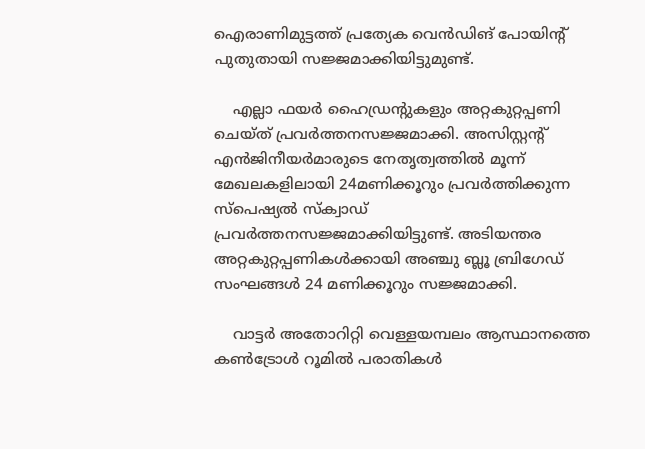ഐരാണിമുട്ടത്ത് പ്രത്യേക വെൻഡിങ് പോയിന്റ് പുതുതായി സജ്ജമാക്കിയിട്ടുമുണ്ട്.

    എല്ലാ ഫയർ ഹൈഡ്രന്റുകളും അറ്റകുറ്റപ്പണി ചെയ്ത് പ്രവർത്തനസജ്ജമാക്കി. അസിസ്റ്റന്റ് എൻജിനീയർമാരുടെ നേതൃത്വത്തിൽ മൂന്ന് മേഖലക‍ളിലായി 24മണിക്കൂറും പ്രവർത്തിക്കുന്ന സ്പെഷ്യൽ സ്ക്വാഡ് പ്രവർത്തനസജ്ജമാക്കിയിട്ടുണ്ട്. അടിയന്തര അറ്റകുറ്റപ്പണികൾക്കായി അഞ്ചു ബ്ലൂ ബ്രിഗേഡ് സംഘങ്ങൾ 24 മണിക്കൂറും സജ്ജമാക്കി.

    വാട്ടർ അതോറിറ്റി വെള്ളയമ്പലം ആസ്ഥാനത്തെ കൺട്രോൾ റൂമിൽ പരാതികൾ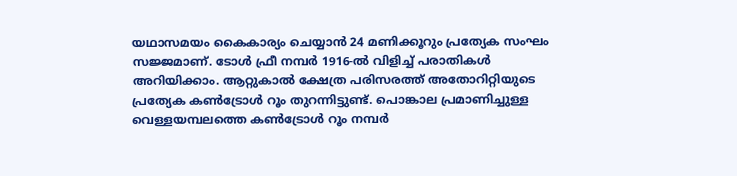യഥാസമയം കൈകാര്യം ചെയ്യാൻ 24 മണിക്കൂറും പ്രത്യേക സംഘം സജ്ജമാണ്. ടോൾ ഫ്രീ നമ്പർ 1916-ൽ വിളിച്ച് പരാതികൾ അറിയിക്കാം. ആറ്റുകാൽ ക്ഷേത്ര പരിസരത്ത് അതോറിറ്റിയുടെ പ്രത്യേക കൺട്രോൾ റൂം തുറന്നിട്ടുണ്ട്. പൊങ്കാല പ്രമാണിച്ചുള്ള വെള്ളയമ്പലത്തെ കൺട്രോൾ റൂം നമ്പർ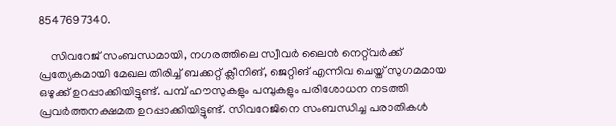8547697340.

    സിവറേജ് സംബന്ധമായി, നഗരത്തിലെ സ്വീവർ ലൈൻ നെറ്റ്‌വർക്ക് പ്രത്യേകമായി മേഖല തിരിച്ച് ബക്കറ്റ് ക്ലീനിങ്, ജെറ്റിങ് എന്നിവ ചെയ്ത് സുഗമമായ ഒഴുക്ക് ഉറപ്പാക്കിയിട്ടുണ്ട്. പമ്പ് ഹൗസുകളും പമ്പുകളും പരിശോധന നടത്തി പ്രവർത്തനക്ഷമത ഉറപ്പാക്കിയിട്ടുണ്ട്. സിവറേജിനെ സംബന്ധിച്ച പരാതികൾ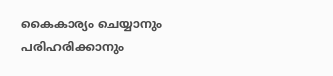കൈകാര്യം ചെയ്യാനും പരിഹരിക്കാനും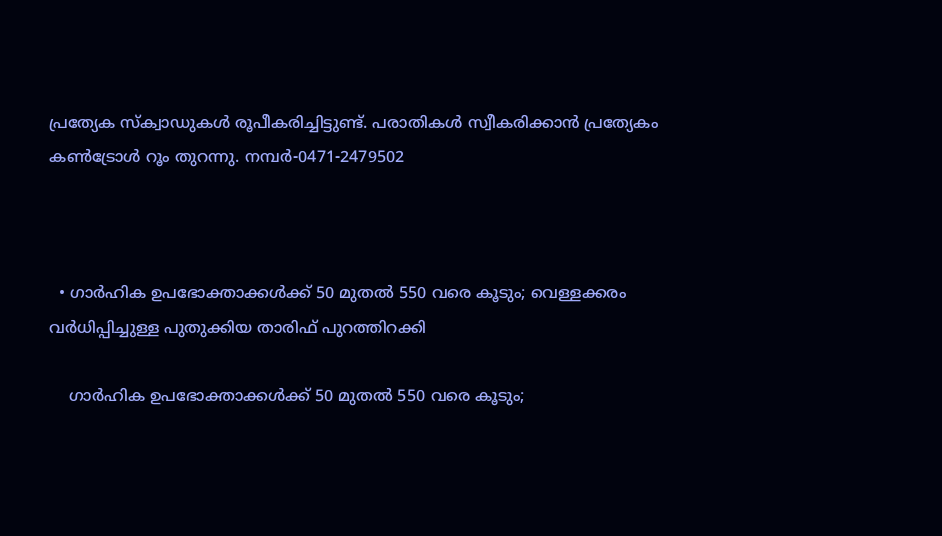പ്രത്യേക സ്ക്വാഡുകൾ രൂപീകരിച്ചിട്ടുണ്ട്. പരാതികൾ സ്വീകരിക്കാൻ പ്രത്യേകം കൺട്രോൾ റൂം തുറന്നു. നമ്പർ-0471-2479502



  • ഗാർഹിക ഉപഭോക്താക്കൾക്ക് 50 മുതൽ 550 വരെ കൂടും; വെള്ളക്കരം വർധിപ്പിച്ചുള്ള പുതുക്കിയ താരിഫ് പുറത്തിറക്കി

    ഗാർഹിക ഉപഭോക്താക്കൾക്ക് 50 മുതൽ 550 വരെ കൂടും;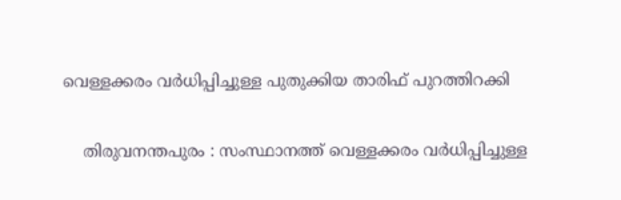വെള്ളക്കരം വർധിപ്പിച്ചുള്ള പുതുക്കിയ താരിഫ് പുറത്തിറക്കി

    തിരുവനന്തപുരം : സംസ്ഥാനത്ത് വെള്ളക്കരം വർധിപ്പിച്ചുള്ള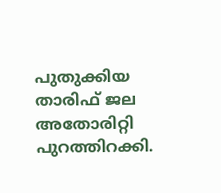പുതുക്കിയ താരിഫ് ജല അതോരിറ്റി പുറത്തിറക്കി.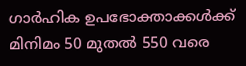ഗാർഹിക ഉപഭോക്താക്കൾക്ക് മിനിമം 50 മുതൽ 550 വരെ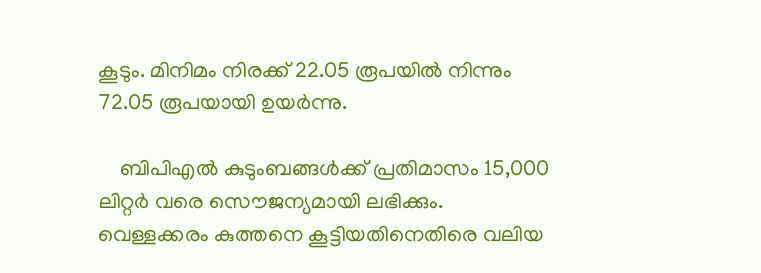കൂടും. മിനിമം നിരക്ക് 22.05 രൂപയിൽ നിന്നും 72.05 രൂപയായി ഉയർന്നു.

    ബിപിഎൽ കുടുംബങ്ങൾക്ക് പ്രതിമാസം 15,000 ലിറ്റർ വരെ സൌജന്യമായി ലഭിക്കും. വെള്ളക്കരം കുത്തനെ കൂട്ടിയതിനെതിരെ വലിയ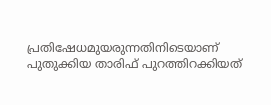പ്രതിഷേധമുയരുന്നതിനിടെയാണ് പുതുക്കിയ താരിഫ് പുറത്തിറക്കിയത്